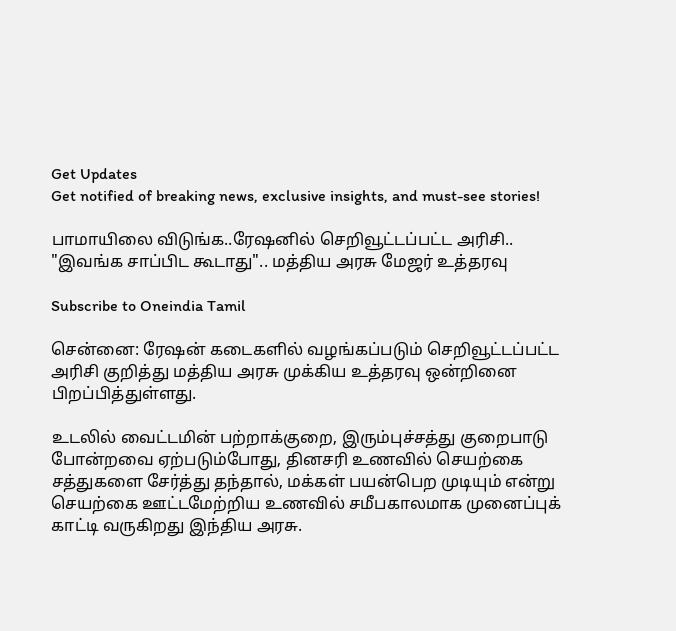Get Updates
Get notified of breaking news, exclusive insights, and must-see stories!

பாமாயிலை விடுங்க..ரேஷனில் செறிவூட்டப்பட்ட அரிசி.. "இவங்க சாப்பிட கூடாது".. மத்திய அரசு மேஜர் உத்தரவு

Subscribe to Oneindia Tamil

சென்னை: ரேஷன் கடைகளில் வழங்கப்படும் செறிவூட்டப்பட்ட அரிசி குறித்து மத்திய அரசு முக்கிய உத்தரவு ஒன்றினை பிறப்பித்துள்ளது.

உடலில் வைட்டமின் பற்றாக்குறை, இரும்புச்சத்து குறைபாடு போன்றவை ஏற்படும்போது, தினசரி உணவில் செயற்கை சத்துகளை சேர்த்து தந்தால், மக்கள் பயன்பெற முடியும் என்று செயற்கை ஊட்டமேற்றிய உணவில் சமீபகாலமாக முனைப்புக் காட்டி வருகிறது இந்திய அரசு.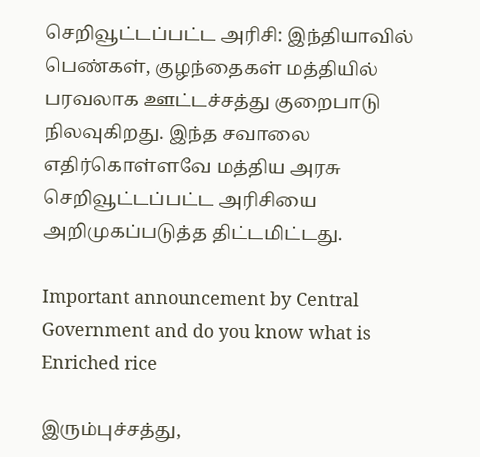செறிவூட்டப்பட்ட அரிசி: இந்தியாவில் பெண்கள், குழந்தைகள் மத்தியில் பரவலாக ஊட்டச்சத்து குறைபாடு நிலவுகிறது. இந்த சவாலை எதிர்கொள்ளவே மத்திய அரசு செறிவூட்டப்பட்ட அரிசியை அறிமுகப்படுத்த திட்டமிட்டது.

Important announcement by Central Government and do you know what is Enriched rice

இரும்புச்சத்து,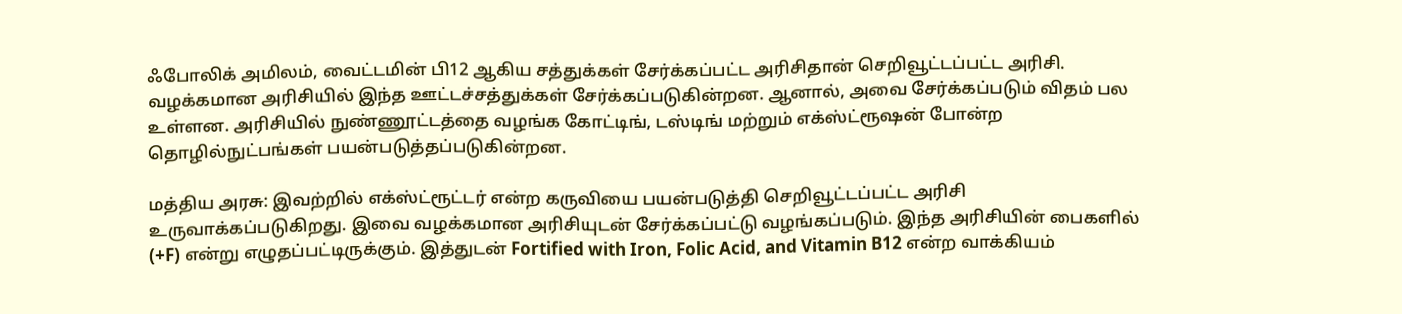ஃபோலிக் அமிலம், வைட்டமின் பி12 ஆகிய சத்துக்கள் சேர்க்கப்பட்ட அரிசிதான் செறிவூட்டப்பட்ட அரிசி. வழக்கமான அரிசியில் இந்த ஊட்டச்சத்துக்கள் சேர்க்கப்படுகின்றன. ஆனால், அவை சேர்க்கப்படும் விதம் பல உள்ளன. அரிசியில் நுண்ணூட்டத்தை வழங்க கோட்டிங், டஸ்டிங் மற்றும் எக்ஸ்ட்ரூஷன் போன்ற தொழில்நுட்பங்கள் பயன்படுத்தப்படுகின்றன.

மத்திய அரசு: இவற்றில் எக்ஸ்ட்ரூட்டர் என்ற கருவியை பயன்படுத்தி செறிவூட்டப்பட்ட அரிசி உருவாக்கப்படுகிறது. இவை வழக்கமான அரிசியுடன் சேர்க்கப்பட்டு வழங்கப்படும். இந்த அரிசியின் பைகளில் (+F) என்று எழுதப்பட்டிருக்கும். இத்துடன் Fortified with Iron, Folic Acid, and Vitamin B12 என்ற வாக்கியம்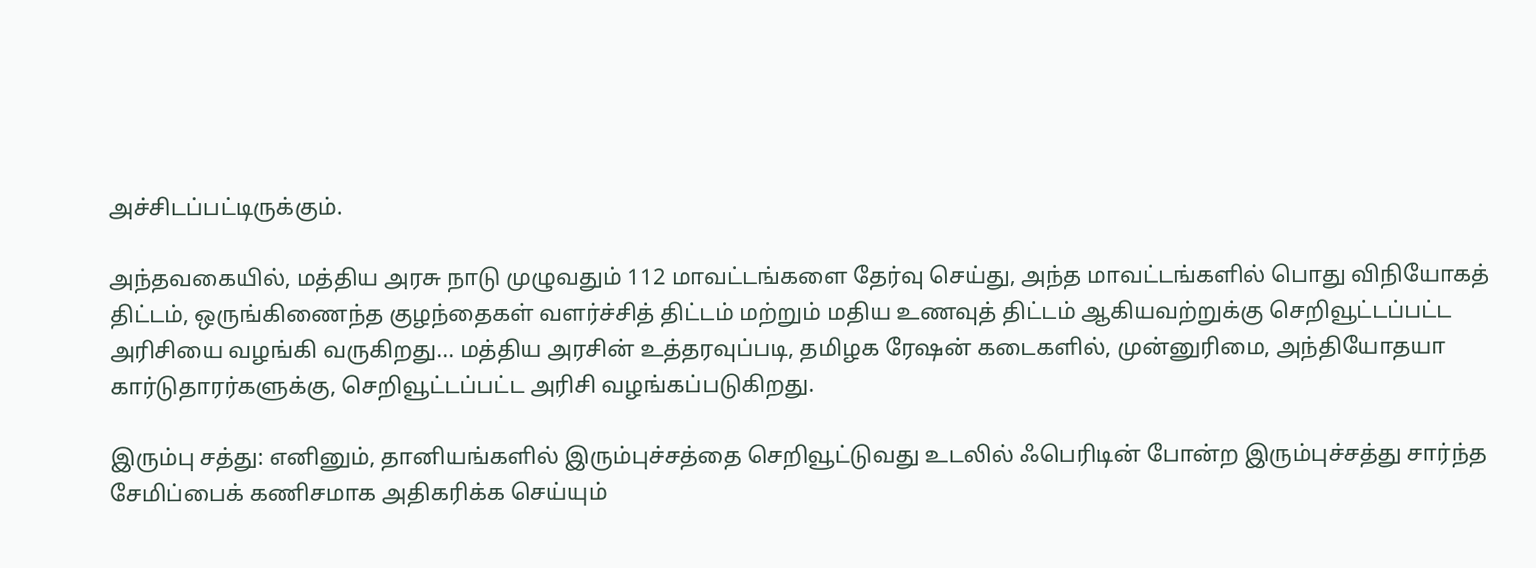அச்சிடப்பட்டிருக்கும்.

அந்தவகையில், மத்திய அரசு நாடு முழுவதும் 112 மாவட்டங்களை தேர்வு செய்து, அந்த மாவட்டங்களில் பொது விநியோகத் திட்டம், ஒருங்கிணைந்த குழந்தைகள் வளர்ச்சித் திட்டம் மற்றும் மதிய உணவுத் திட்டம் ஆகியவற்றுக்கு செறிவூட்டப்பட்ட அரிசியை வழங்கி வருகிறது... மத்திய அரசின் உத்தரவுப்படி, தமிழக ரேஷன் கடைகளில், முன்னுரிமை, அந்தியோதயா கார்டுதாரர்களுக்கு, செறிவூட்டப்பட்ட அரிசி வழங்கப்படுகிறது.

இரும்பு சத்து: எனினும், தானியங்களில் இரும்புச்சத்தை செறிவூட்டுவது உடலில் ஃபெரிடின் போன்ற இரும்புச்சத்து சார்ந்த சேமிப்பைக் கணிசமாக அதிகரிக்க செய்யும்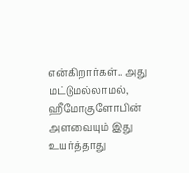என்கிறார்கள்.. அது மட்டுமல்லாமல், ஹீமோகுளோபின் அளவையும் இது உயர்த்தாது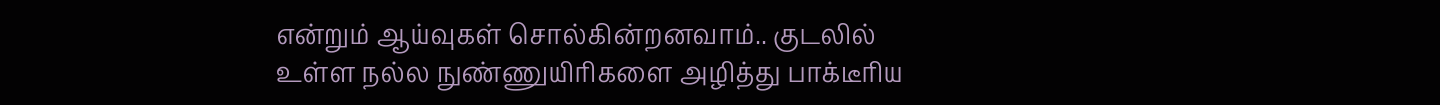என்றும் ஆய்வுகள் சொல்கின்றனவாம்.. குடலில் உள்ள நல்ல நுண்ணுயிரிகளை அழித்து பாக்டீரிய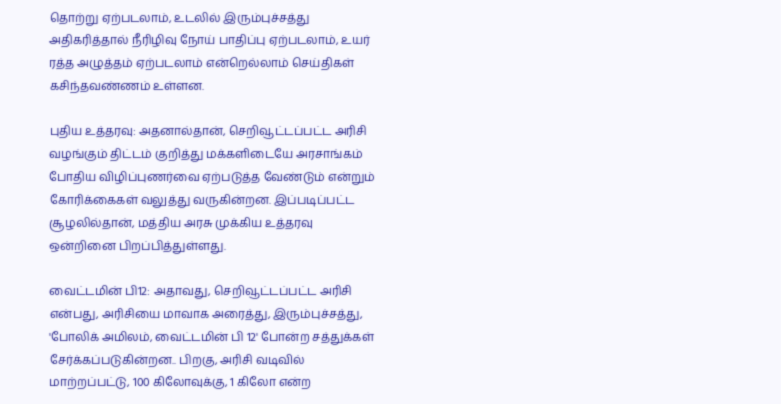தொற்று ஏற்படலாம், உடலில் இரும்புச்சத்து அதிகரித்தால் நீரிழிவு நோய் பாதிப்பு ஏற்படலாம், உயர் ரத்த அழுத்தம் ஏற்படலாம் என்றெல்லாம் செய்திகள் கசிந்தவண்ணம் உள்ளன.

புதிய உத்தரவு: அதனால்தான், செறிவூட்டப்பட்ட அரிசி வழங்கும் திட்டம் குறித்து மக்களிடையே அரசாங்கம் போதிய விழிப்புணர்வை ஏற்படுத்த வேண்டும் என்றும் கோரிக்கைகள் வலுத்து வருகின்றன. இப்படிப்பட்ட சூழலில்தான், மத்திய அரசு முக்கிய உத்தரவு ஒன்றினை பிறப்பித்துள்ளது.

வைட்டமின் பி12: அதாவது, செறிவூட்டப்பட்ட அரிசி என்பது, அரிசியை மாவாக அரைத்து, இரும்புச்சத்து, 'போலிக் அமிலம், வைட்டமின் பி 12' போன்ற சத்துக்கள் சேர்க்கப்படுகின்றன.. பிறகு, அரிசி வடிவில் மாற்றப்பட்டு, 100 கிலோவுக்கு, 1 கிலோ என்ற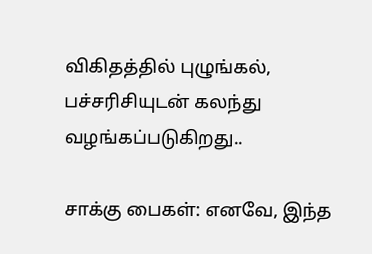விகிதத்தில் புழுங்கல், பச்சரிசியுடன் கலந்து வழங்கப்படுகிறது..

சாக்கு பைகள்: எனவே, இந்த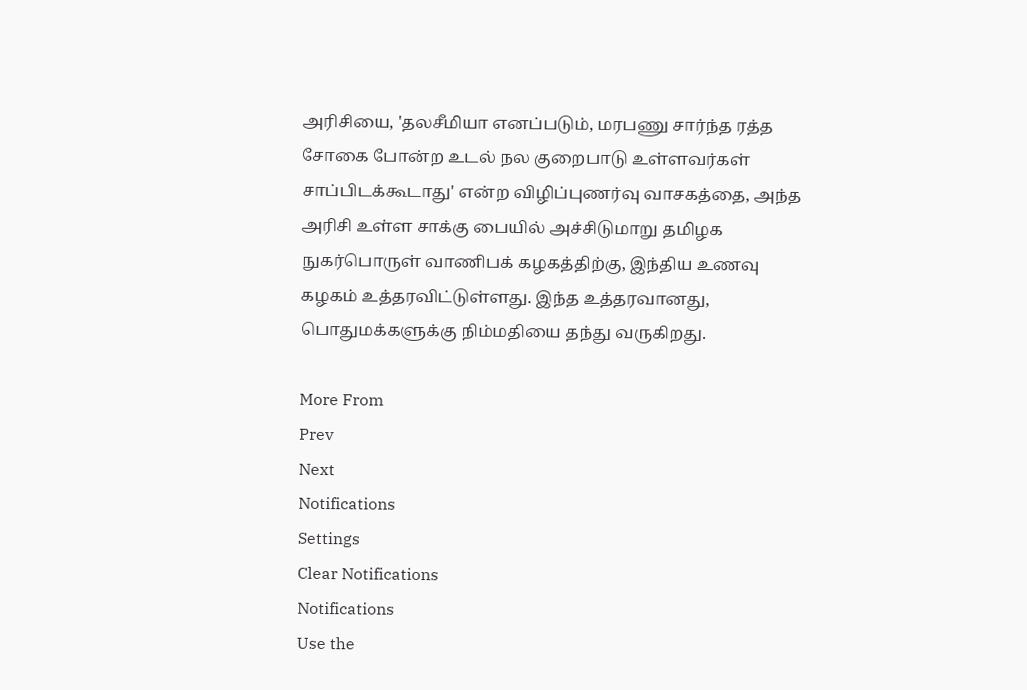அரிசியை, 'தலசீமியா எனப்படும், மரபணு சார்ந்த ரத்த சோகை போன்ற உடல் நல குறைபாடு உள்ளவர்கள் சாப்பிடக்கூடாது' என்ற விழிப்புணர்வு வாசகத்தை, அந்த அரிசி உள்ள சாக்கு பையில் அச்சிடுமாறு தமிழக நுகர்பொருள் வாணிபக் கழகத்திற்கு, இந்திய உணவு கழகம் உத்தரவிட்டுள்ளது. இந்த உத்தரவானது, பொதுமக்களுக்கு நிம்மதியை தந்து வருகிறது.

More From
Prev
Next
Notifications
Settings
Clear Notifications
Notifications
Use the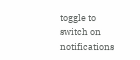toggle to switch on notifications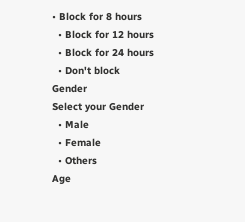• Block for 8 hours
  • Block for 12 hours
  • Block for 24 hours
  • Don't block
Gender
Select your Gender
  • Male
  • Female
  • Others
Age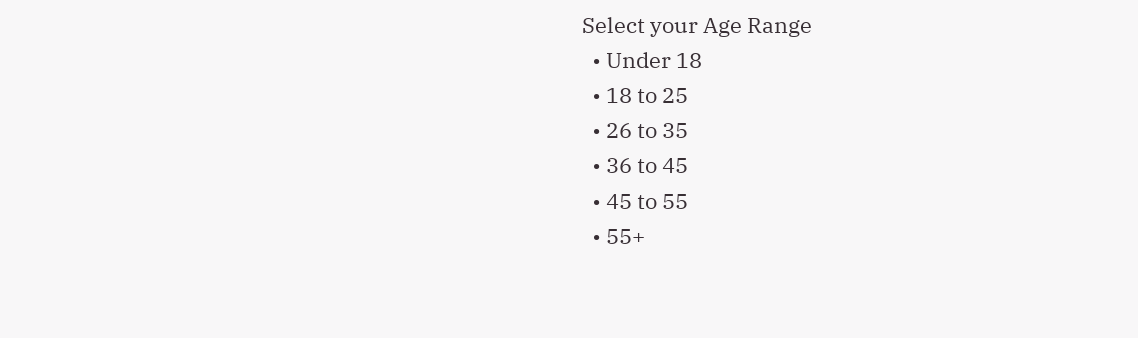Select your Age Range
  • Under 18
  • 18 to 25
  • 26 to 35
  • 36 to 45
  • 45 to 55
  • 55+